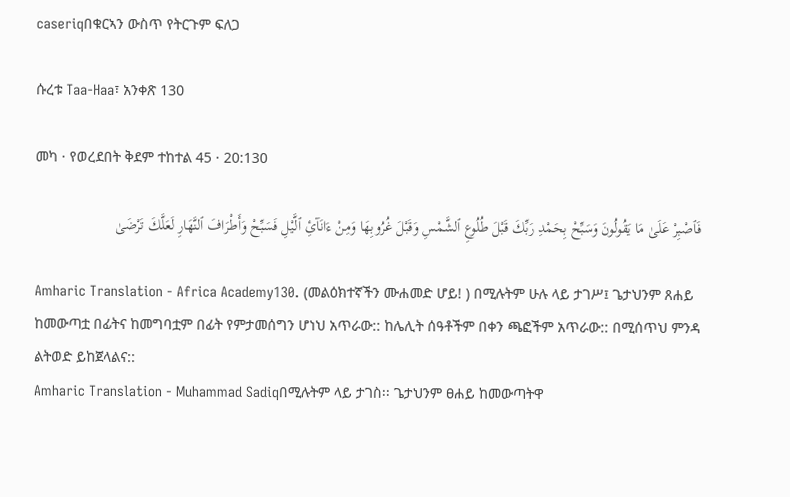caseriqበቁርኣን ውስጥ የትርጉም ፍለጋ

ሱረቱ Taa-Haa፣ አንቀጽ 130

መካ · የወረደበት ቅደም ተከተል 45 · 20:130

فَٱصْبِرْ عَلَىٰ مَا يَقُولُونَ وَسَبِّحْ بِحَمْدِ رَبِّكَ قَبْلَ طُلُوعِ ٱلشَّمْسِ وَقَبْلَ غُرُوبِهَا وَمِنْ ءَانَآئِ ٱلَّيْلِ فَسَبِّحْ وَأَطْرَافَ ٱلنَّهَارِ لَعَلَّكَ تَرْضَىٰ

Amharic Translation - Africa Academy130. (መልዕክተኛችን ሙሐመድ ሆይ! ) በሚሉትም ሁሉ ላይ ታገሥ፤ ጌታህንም ጸሐይ ከመውጣቷ በፊትና ከመግባቷም በፊት የምታመሰግን ሆነህ አጥራው:: ከሌሊት ሰዓቶችም በቀን ጫፎችም አጥራው:: በሚሰጥህ ምንዳ ልትወድ ይከጀላልና::
Amharic Translation - Muhammad Sadiqበሚሉትም ላይ ታገስ፡፡ ጌታህንም ፀሐይ ከመውጣትዋ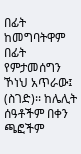በፊት ከመግባትዋም በፊት የምታመሰግን ኾነህ አጥራው፤ (ስገድ)፡፡ ከሌሊት ሰዓቶችም በቀን ጫፎችም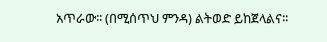አጥራው፡፡ (በሚሰጥህ ምንዳ) ልትወድ ይከጀላልና፡፡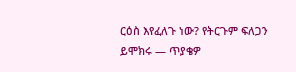ርዕስ እየፈለጉ ነው? የትርጉም ፍለጋን ይሞክሩ — ጥያቄዎ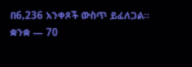በ6,236 አንቀጾች ውስጥ ይፈለጋል።
ቋንቋ — 70